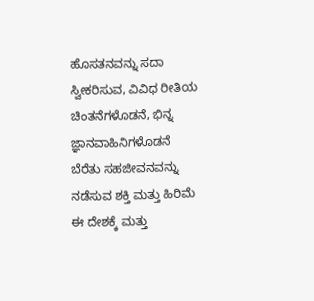ಹೊಸತನವನ್ನು ಸದಾ ಸ್ವೀಕರಿಸುವ, ವಿವಿಧ ರೀತಿಯ ಚಿಂತನೆಗಳೊಡನೆ, ಭಿನ್ನ ಜ್ಞಾನವಾಹಿನಿಗಳೊಡನೆ ಬೆರೆತು ಸಹಜೀವನವನ್ನು ನಡೆಸುವ ಶಕ್ತಿ ಮತ್ತು ಹಿರಿಮೆ ಈ ದೇಶಕ್ಕೆ ಮತ್ತು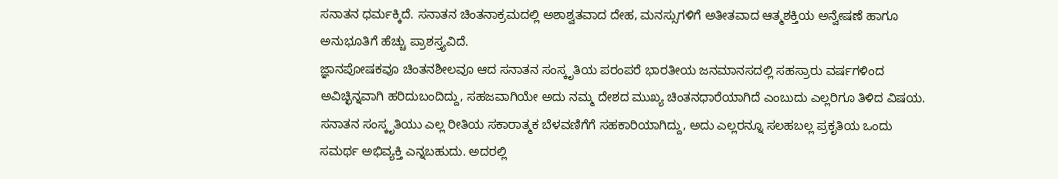ಸನಾತನ ಧರ್ಮಕ್ಕಿದೆ. ಸನಾತನ ಚಿಂತನಾಕ್ರಮದಲ್ಲಿ ಅಶಾಶ್ವತವಾದ ದೇಹ, ಮನಸ್ಸುಗಳಿಗೆ ಅತೀತವಾದ ಆತ್ಮಶಕ್ತಿಯ ಅನ್ವೇಷಣೆ ಹಾಗೂ ಅನುಭೂತಿಗೆ ಹೆಚ್ಚು ಪ್ರಾಶಸ್ತ್ಯವಿದೆ.
ಜ್ಞಾನಪೋಷಕವೂ ಚಿಂತನಶೀಲವೂ ಆದ ಸನಾತನ ಸಂಸ್ಕೃತಿಯ ಪರಂಪರೆ ಭಾರತೀಯ ಜನಮಾನಸದಲ್ಲಿ ಸಹಸ್ರಾರು ವರ್ಷಗಳಿಂದ ಅವಿಚ್ಛಿನ್ನವಾಗಿ ಹರಿದುಬಂದಿದ್ದು, ಸಹಜವಾಗಿಯೇ ಅದು ನಮ್ಮ ದೇಶದ ಮುಖ್ಯ ಚಿಂತನಧಾರೆಯಾಗಿದೆ ಎಂಬುದು ಎಲ್ಲರಿಗೂ ತಿಳಿದ ವಿಷಯ. ಸನಾತನ ಸಂಸ್ಕೃತಿಯು ಎಲ್ಲ ರೀತಿಯ ಸಕಾರಾತ್ಮಕ ಬೆಳವಣಿಗೆಗೆ ಸಹಕಾರಿಯಾಗಿದ್ದು, ಅದು ಎಲ್ಲರನ್ನೂ ಸಲಹಬಲ್ಲ ಪ್ರಕೃತಿಯ ಒಂದು ಸಮರ್ಥ ಅಭಿವ್ಯಕ್ತಿ ಎನ್ನಬಹುದು. ಅದರಲ್ಲಿ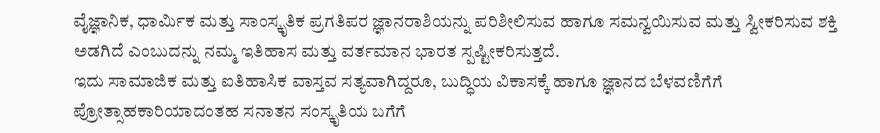ವೈಜ್ಞಾನಿಕ, ಧಾರ್ವಿುಕ ಮತ್ತು ಸಾಂಸ್ಕೃತಿಕ ಪ್ರಗತಿಪರ ಜ್ಞಾನರಾಶಿಯನ್ನು ಪರಿಶೀಲಿಸುವ ಹಾಗೂ ಸಮನ್ವಯಿಸುವ ಮತ್ತು ಸ್ವೀಕರಿಸುವ ಶಕ್ತಿ ಅಡಗಿದೆ ಎಂಬುದನ್ನು ನಮ್ಮ ಇತಿಹಾಸ ಮತ್ತು ವರ್ತಮಾನ ಭಾರತ ಸ್ಪಷ್ಟೀಕರಿಸುತ್ತದೆ.
ಇದು ಸಾಮಾಜಿಕ ಮತ್ತು ಐತಿಹಾಸಿಕ ವಾಸ್ತವ ಸತ್ಯವಾಗಿದ್ದರೂ, ಬುದ್ಧಿಯ ವಿಕಾಸಕ್ಕೆ ಹಾಗೂ ಜ್ಞಾನದ ಬೆಳವಣಿಗೆಗೆ ಪ್ರೋತ್ಸಾಹಕಾರಿಯಾದಂತಹ ಸನಾತನ ಸಂಸ್ಕೃತಿಯ ಬಗೆಗೆ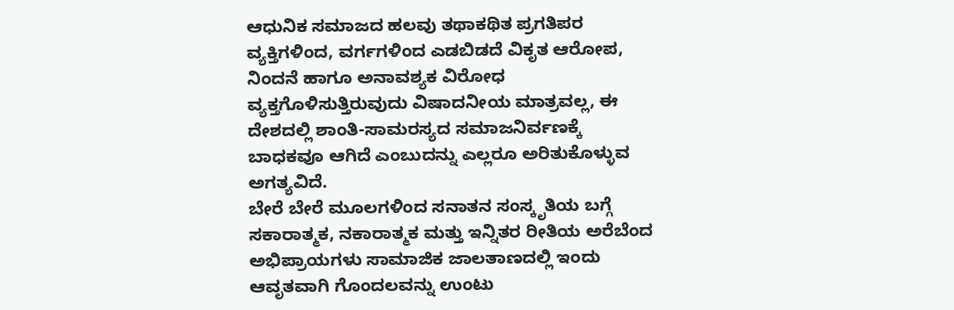ಆಧುನಿಕ ಸಮಾಜದ ಹಲವು ತಥಾಕಥಿತ ಪ್ರಗತಿಪರ ವ್ಯಕ್ತಿಗಳಿಂದ, ವರ್ಗಗಳಿಂದ ಎಡಬಿಡದೆ ವಿಕೃತ ಆರೋಪ, ನಿಂದನೆ ಹಾಗೂ ಅನಾವಶ್ಯಕ ವಿರೋಧ ವ್ಯಕ್ತಗೊಳಿಸುತ್ತಿರುವುದು ವಿಷಾದನೀಯ ಮಾತ್ರವಲ್ಲ, ಈ ದೇಶದಲ್ಲಿ ಶಾಂತಿ-ಸಾಮರಸ್ಯದ ಸಮಾಜನಿರ್ವಣಕ್ಕೆ ಬಾಧಕವೂ ಆಗಿದೆ ಎಂಬುದನ್ನು ಎಲ್ಲರೂ ಅರಿತುಕೊಳ್ಳುವ ಅಗತ್ಯವಿದೆ.
ಬೇರೆ ಬೇರೆ ಮೂಲಗಳಿಂದ ಸನಾತನ ಸಂಸ್ಕೃತಿಯ ಬಗ್ಗೆ ಸಕಾರಾತ್ಮಕ, ನಕಾರಾತ್ಮಕ ಮತ್ತು ಇನ್ನಿತರ ರೀತಿಯ ಅರೆಬೆಂದ ಅಭಿಪ್ರಾಯಗಳು ಸಾಮಾಜಿಕ ಜಾಲತಾಣದಲ್ಲಿ ಇಂದು ಆವೃತವಾಗಿ ಗೊಂದಲವನ್ನು ಉಂಟು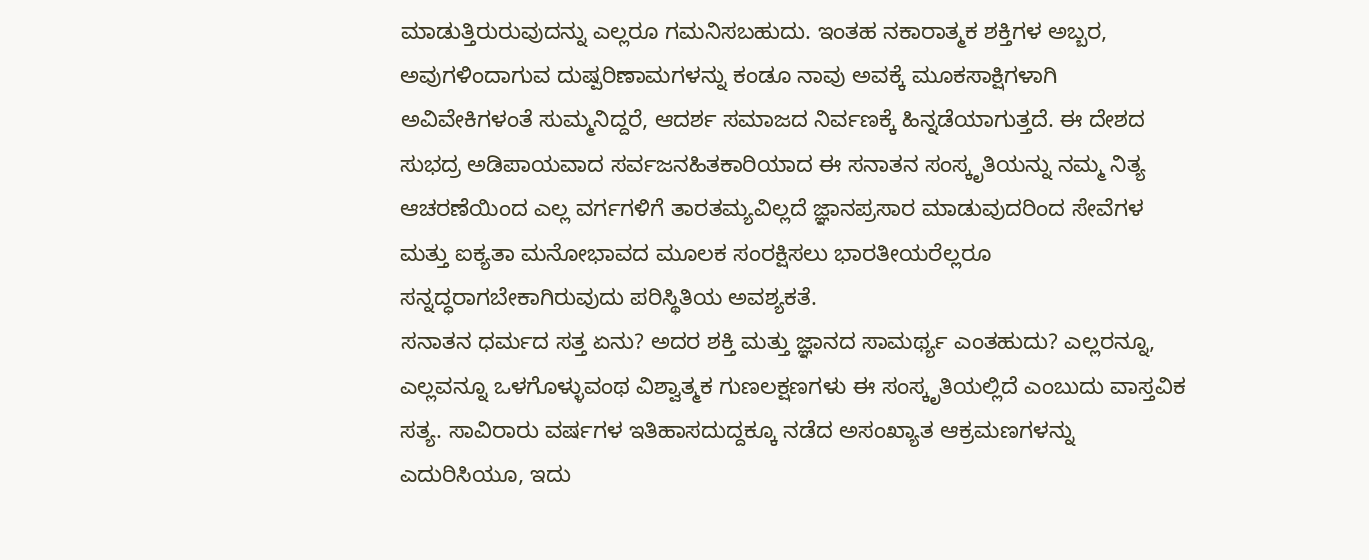ಮಾಡುತ್ತಿರುರುವುದನ್ನು ಎಲ್ಲರೂ ಗಮನಿಸಬಹುದು. ಇಂತಹ ನಕಾರಾತ್ಮಕ ಶಕ್ತಿಗಳ ಅಬ್ಬರ, ಅವುಗಳಿಂದಾಗುವ ದುಷ್ಪರಿಣಾಮಗಳನ್ನು ಕಂಡೂ ನಾವು ಅವಕ್ಕೆ ಮೂಕಸಾಕ್ಷಿಗಳಾಗಿ ಅವಿವೇಕಿಗಳಂತೆ ಸುಮ್ಮನಿದ್ದರೆ, ಆದರ್ಶ ಸಮಾಜದ ನಿರ್ವಣಕ್ಕೆ ಹಿನ್ನಡೆಯಾಗುತ್ತದೆ. ಈ ದೇಶದ ಸುಭದ್ರ ಅಡಿಪಾಯವಾದ ಸರ್ವಜನಹಿತಕಾರಿಯಾದ ಈ ಸನಾತನ ಸಂಸ್ಕೃತಿಯನ್ನು ನಮ್ಮ ನಿತ್ಯ ಆಚರಣೆಯಿಂದ ಎಲ್ಲ ವರ್ಗಗಳಿಗೆ ತಾರತಮ್ಯವಿಲ್ಲದೆ ಜ್ಞಾನಪ್ರಸಾರ ಮಾಡುವುದರಿಂದ ಸೇವೆಗಳ ಮತ್ತು ಐಕ್ಯತಾ ಮನೋಭಾವದ ಮೂಲಕ ಸಂರಕ್ಷಿಸಲು ಭಾರತೀಯರೆಲ್ಲರೂ ಸನ್ನದ್ಧರಾಗಬೇಕಾಗಿರುವುದು ಪರಿಸ್ಥಿತಿಯ ಅವಶ್ಯಕತೆ.
ಸನಾತನ ಧರ್ಮದ ಸತ್ತ ಏನು? ಅದರ ಶಕ್ತಿ ಮತ್ತು ಜ್ಞಾನದ ಸಾಮರ್ಥ್ಯ ಎಂತಹುದು? ಎಲ್ಲರನ್ನೂ, ಎಲ್ಲವನ್ನೂ ಒಳಗೊಳ್ಳುವಂಥ ವಿಶ್ವಾತ್ಮಕ ಗುಣಲಕ್ಷಣಗಳು ಈ ಸಂಸ್ಕೃತಿಯಲ್ಲಿದೆ ಎಂಬುದು ವಾಸ್ತವಿಕ ಸತ್ಯ. ಸಾವಿರಾರು ವರ್ಷಗಳ ಇತಿಹಾಸದುದ್ದಕ್ಕೂ ನಡೆದ ಅಸಂಖ್ಯಾತ ಆಕ್ರಮಣಗಳನ್ನು ಎದುರಿಸಿಯೂ, ಇದು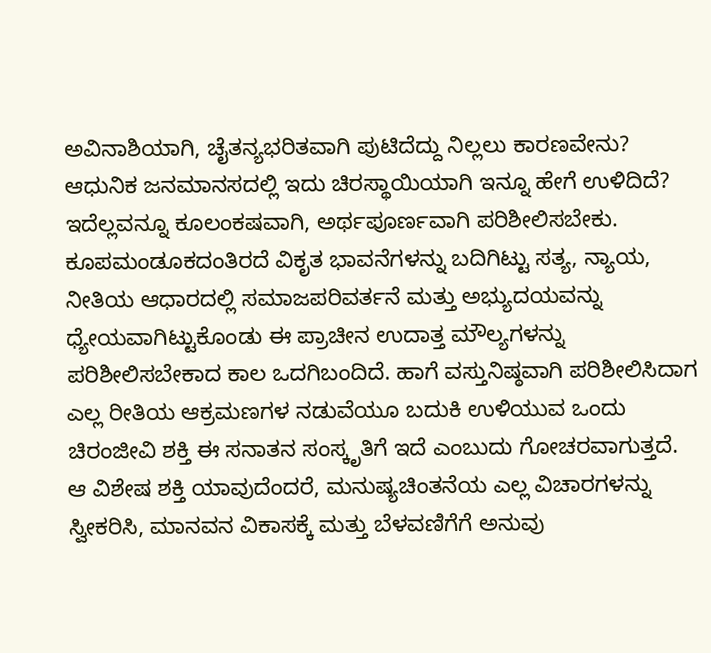ಅವಿನಾಶಿಯಾಗಿ, ಚೈತನ್ಯಭರಿತವಾಗಿ ಪುಟಿದೆದ್ದು ನಿಲ್ಲಲು ಕಾರಣವೇನು? ಆಧುನಿಕ ಜನಮಾನಸದಲ್ಲಿ ಇದು ಚಿರಸ್ಥಾಯಿಯಾಗಿ ಇನ್ನೂ ಹೇಗೆ ಉಳಿದಿದೆ? ಇದೆಲ್ಲವನ್ನೂ ಕೂಲಂಕಷವಾಗಿ, ಅರ್ಥಪೂರ್ಣವಾಗಿ ಪರಿಶೀಲಿಸಬೇಕು. ಕೂಪಮಂಡೂಕದಂತಿರದೆ ವಿಕೃತ ಭಾವನೆಗಳನ್ನು ಬದಿಗಿಟ್ಟು ಸತ್ಯ, ನ್ಯಾಯ, ನೀತಿಯ ಆಧಾರದಲ್ಲಿ ಸಮಾಜಪರಿವರ್ತನೆ ಮತ್ತು ಅಭ್ಯುದಯವನ್ನು ಧ್ಯೇಯವಾಗಿಟ್ಟುಕೊಂಡು ಈ ಪ್ರಾಚೀನ ಉದಾತ್ತ ಮೌಲ್ಯಗಳನ್ನು ಪರಿಶೀಲಿಸಬೇಕಾದ ಕಾಲ ಒದಗಿಬಂದಿದೆ. ಹಾಗೆ ವಸ್ತುನಿಷ್ಠವಾಗಿ ಪರಿಶೀಲಿಸಿದಾಗ ಎಲ್ಲ ರೀತಿಯ ಆಕ್ರಮಣಗಳ ನಡುವೆಯೂ ಬದುಕಿ ಉಳಿಯುವ ಒಂದು ಚಿರಂಜೀವಿ ಶಕ್ತಿ ಈ ಸನಾತನ ಸಂಸ್ಕೃತಿಗೆ ಇದೆ ಎಂಬುದು ಗೋಚರವಾಗುತ್ತದೆ. ಆ ವಿಶೇಷ ಶಕ್ತಿ ಯಾವುದೆಂದರೆ, ಮನುಷ್ಯಚಿಂತನೆಯ ಎಲ್ಲ ವಿಚಾರಗಳನ್ನು ಸ್ವೀಕರಿಸಿ, ಮಾನವನ ವಿಕಾಸಕ್ಕೆ ಮತ್ತು ಬೆಳವಣಿಗೆಗೆ ಅನುವು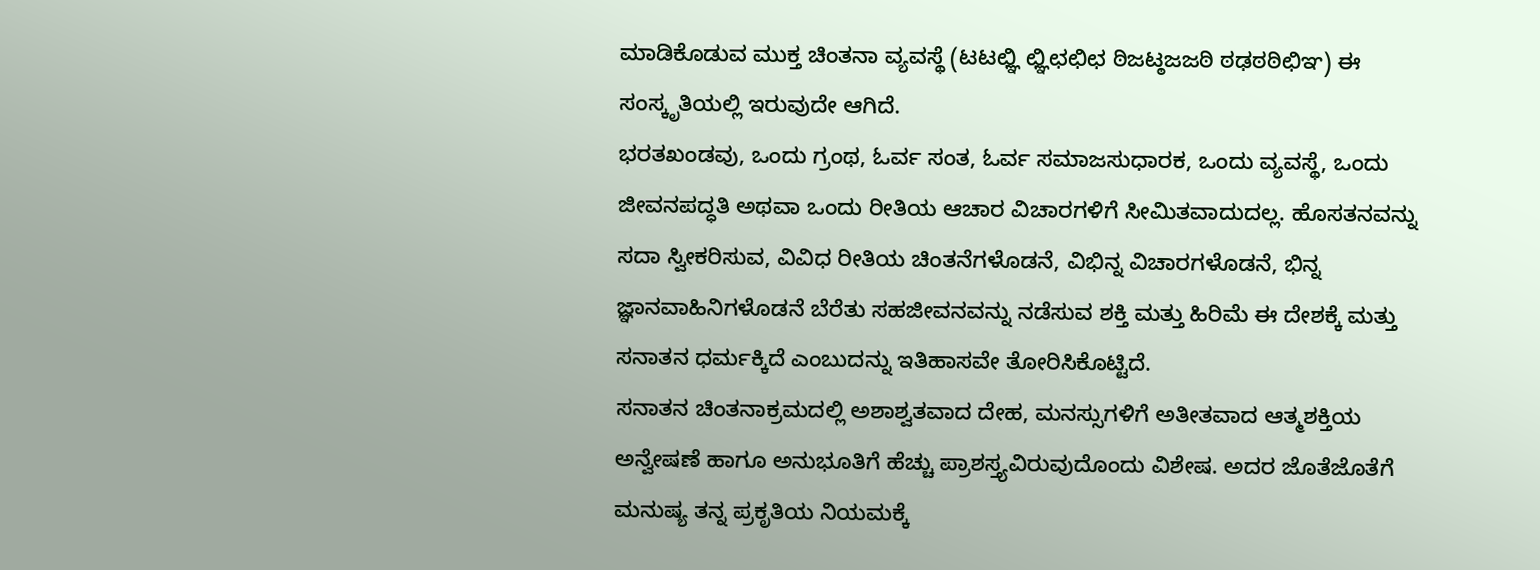ಮಾಡಿಕೊಡುವ ಮುಕ್ತ ಚಿಂತನಾ ವ್ಯವಸ್ಥೆ (ಟಟಛ್ಞಿ ಛ್ಞಿಛಛಿಛ ಠಿಜಟ್ಠಜಜಠಿ ಠಢಠಠಿಛಿಞ) ಈ ಸಂಸ್ಕೃತಿಯಲ್ಲಿ ಇರುವುದೇ ಆಗಿದೆ.
ಭರತಖಂಡವು, ಒಂದು ಗ್ರಂಥ, ಓರ್ವ ಸಂತ, ಓರ್ವ ಸಮಾಜಸುಧಾರಕ, ಒಂದು ವ್ಯವಸ್ಥೆ, ಒಂದು ಜೀವನಪದ್ಧತಿ ಅಥವಾ ಒಂದು ರೀತಿಯ ಆಚಾರ ವಿಚಾರಗಳಿಗೆ ಸೀಮಿತವಾದುದಲ್ಲ. ಹೊಸತನವನ್ನು ಸದಾ ಸ್ವೀಕರಿಸುವ, ವಿವಿಧ ರೀತಿಯ ಚಿಂತನೆಗಳೊಡನೆ, ವಿಭಿನ್ನ ವಿಚಾರಗಳೊಡನೆ, ಭಿನ್ನ ಜ್ಞಾನವಾಹಿನಿಗಳೊಡನೆ ಬೆರೆತು ಸಹಜೀವನವನ್ನು ನಡೆಸುವ ಶಕ್ತಿ ಮತ್ತು ಹಿರಿಮೆ ಈ ದೇಶಕ್ಕೆ ಮತ್ತು ಸನಾತನ ಧರ್ಮಕ್ಕಿದೆ ಎಂಬುದನ್ನು ಇತಿಹಾಸವೇ ತೋರಿಸಿಕೊಟ್ಟಿದೆ.
ಸನಾತನ ಚಿಂತನಾಕ್ರಮದಲ್ಲಿ ಅಶಾಶ್ವತವಾದ ದೇಹ, ಮನಸ್ಸುಗಳಿಗೆ ಅತೀತವಾದ ಆತ್ಮಶಕ್ತಿಯ ಅನ್ವೇಷಣೆ ಹಾಗೂ ಅನುಭೂತಿಗೆ ಹೆಚ್ಚು ಪ್ರಾಶಸ್ತ್ಯವಿರುವುದೊಂದು ವಿಶೇಷ. ಅದರ ಜೊತೆಜೊತೆಗೆ ಮನುಷ್ಯ ತನ್ನ ಪ್ರಕೃತಿಯ ನಿಯಮಕ್ಕೆ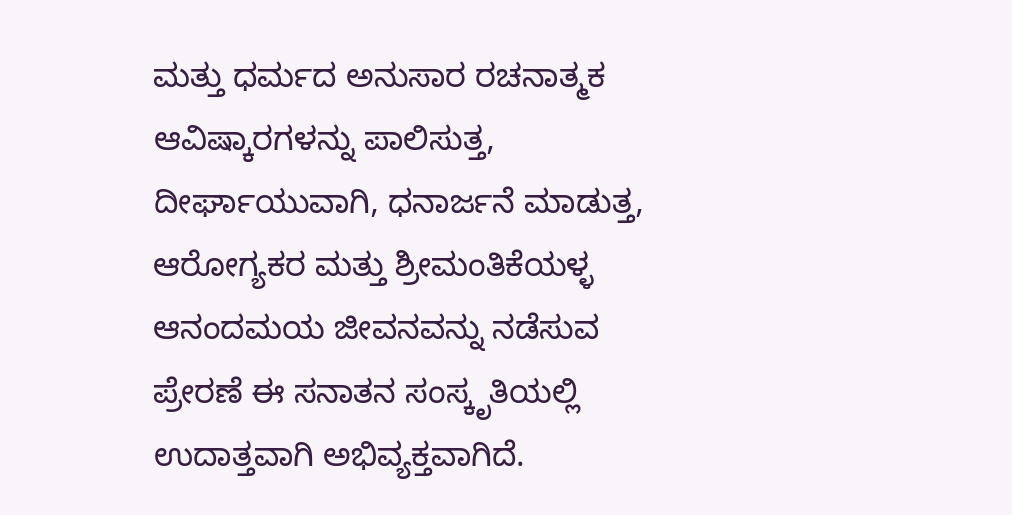ಮತ್ತು ಧರ್ಮದ ಅನುಸಾರ ರಚನಾತ್ಮಕ ಆವಿಷ್ಕಾರಗಳನ್ನು ಪಾಲಿಸುತ್ತ, ದೀರ್ಘಾಯುವಾಗಿ, ಧನಾರ್ಜನೆ ಮಾಡುತ್ತ, ಆರೋಗ್ಯಕರ ಮತ್ತು ಶ್ರೀಮಂತಿಕೆಯಳ್ಳ ಆನಂದಮಯ ಜೀವನವನ್ನು ನಡೆಸುವ ಪ್ರೇರಣೆ ಈ ಸನಾತನ ಸಂಸ್ಕೃತಿಯಲ್ಲಿ ಉದಾತ್ತವಾಗಿ ಅಭಿವ್ಯಕ್ತವಾಗಿದೆ.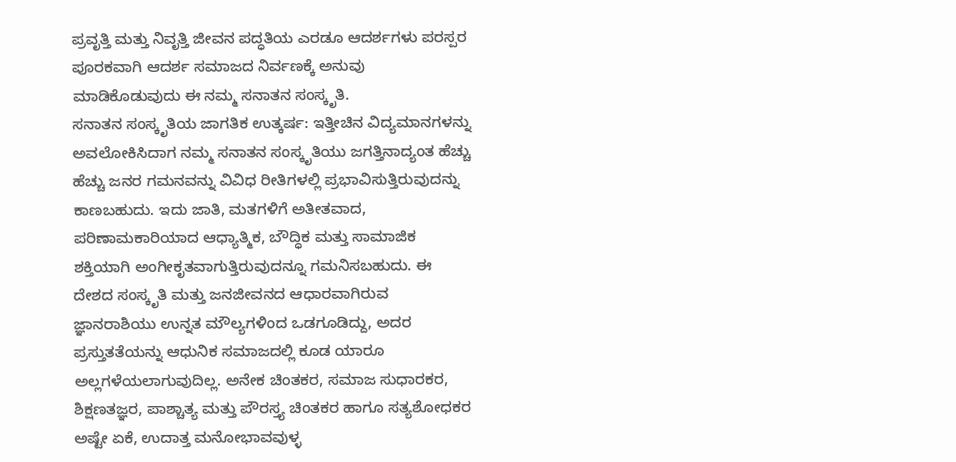ಪ್ರವೃತ್ತಿ ಮತ್ತು ನಿವೃತ್ತಿ ಜೀವನ ಪದ್ಧತಿಯ ಎರಡೂ ಆದರ್ಶಗಳು ಪರಸ್ಪರ ಪೂರಕವಾಗಿ ಆದರ್ಶ ಸಮಾಜದ ನಿರ್ವಣಕ್ಕೆ ಅನುವು ಮಾಡಿಕೊಡುವುದು ಈ ನಮ್ಮ ಸನಾತನ ಸಂಸ್ಕೃತಿ.
ಸನಾತನ ಸಂಸ್ಕೃತಿಯ ಜಾಗತಿಕ ಉತ್ಕರ್ಷ: ಇತ್ತೀಚಿನ ವಿದ್ಯಮಾನಗಳನ್ನು ಅವಲೋಕಿಸಿದಾಗ ನಮ್ಮ ಸನಾತನ ಸಂಸ್ಕೃತಿಯು ಜಗತ್ತಿನಾದ್ಯಂತ ಹೆಚ್ಚು ಹೆಚ್ಚು ಜನರ ಗಮನವನ್ನು ವಿವಿಧ ರೀತಿಗಳಲ್ಲಿ ಪ್ರಭಾವಿಸುತ್ತಿರುವುದನ್ನು ಕಾಣಬಹುದು. ಇದು ಜಾತಿ, ಮತಗಳಿಗೆ ಅತೀತವಾದ, ಪರಿಣಾಮಕಾರಿಯಾದ ಆಧ್ಯಾತ್ಮಿಕ, ಬೌದ್ಧಿಕ ಮತ್ತು ಸಾಮಾಜಿಕ ಶಕ್ತಿಯಾಗಿ ಅಂಗೀಕೃತವಾಗುತ್ತಿರುವುದನ್ನೂ ಗಮನಿಸಬಹುದು. ಈ ದೇಶದ ಸಂಸ್ಕೃತಿ ಮತ್ತು ಜನಜೀವನದ ಆಧಾರವಾಗಿರುವ ಜ್ಞಾನರಾಶಿಯು ಉನ್ನತ ಮೌಲ್ಯಗಳಿಂದ ಒಡಗೂಡಿದ್ದು, ಅದರ ಪ್ರಸ್ತುತತೆಯನ್ನು ಆಧುನಿಕ ಸಮಾಜದಲ್ಲಿ ಕೂಡ ಯಾರೂ ಅಲ್ಲಗಳೆಯಲಾಗುವುದಿಲ್ಲ. ಅನೇಕ ಚಿಂತಕರ, ಸಮಾಜ ಸುಧಾರಕರ, ಶಿಕ್ಷಣತಜ್ಞರ, ಪಾಶ್ಚಾತ್ಯ ಮತ್ತು ಪೌರಸ್ತ್ಯ ಚಿಂತಕರ ಹಾಗೂ ಸತ್ಯಶೋಧಕರ ಅಷ್ಟೇ ಏಕೆ, ಉದಾತ್ತ ಮನೋಭಾವವುಳ್ಳ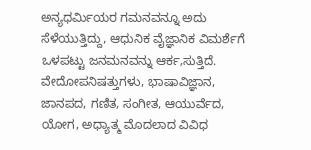ಅನ್ಯಧರ್ವಿುಯರ ಗಮನವನ್ನೂ ಅದು ಸೆಳೆಯುತ್ತಿದ್ದು, ಆಧುನಿಕ ವೈಜ್ಞಾನಿಕ ವಿಮರ್ಶೆಗೆ ಒಳಪಟ್ಟು ಜನಮನವನ್ನು ಆರ್ಕ‚ಸುತ್ತಿದೆ.
ವೇದೋಪನಿಷತ್ತುಗಳು, ಭಾಷಾವಿಜ್ಞಾನ, ಜಾನಪದ, ಗಣಿತ, ಸಂಗೀತ, ಆಯುರ್ವೆದ, ಯೋಗ, ಅಧ್ಯಾತ್ಮ ಮೊದಲಾದ ವಿವಿಧ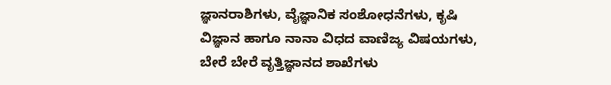ಜ್ಞಾನರಾಶಿಗಳು, ವೈಜ್ಞಾನಿಕ ಸಂಶೋಧನೆಗಳು, ಕೃಷಿ ವಿಜ್ಞಾನ ಹಾಗೂ ನಾನಾ ವಿಧದ ವಾಣಿಜ್ಯ ವಿಷಯಗಳು, ಬೇರೆ ಬೇರೆ ವೃತ್ತಿಜ್ಞಾನದ ಶಾಖೆಗಳು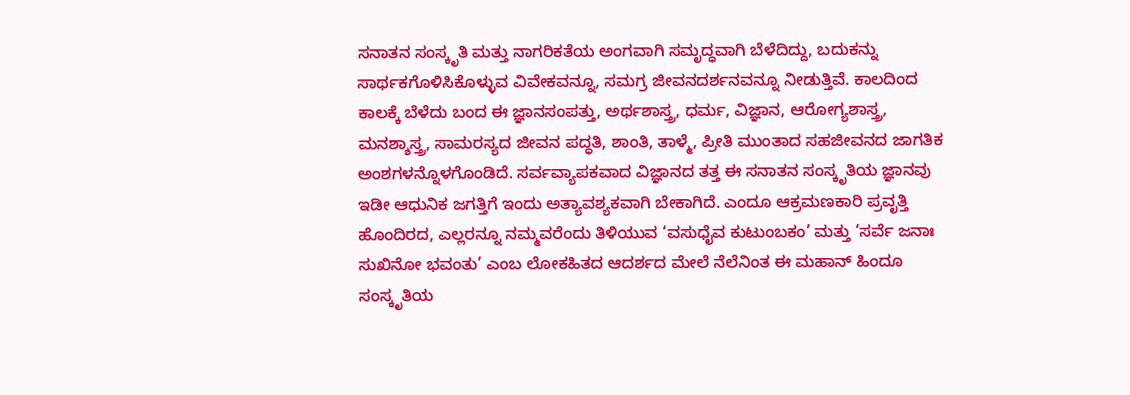ಸನಾತನ ಸಂಸ್ಕೃತಿ ಮತ್ತು ನಾಗರಿಕತೆಯ ಅಂಗವಾಗಿ ಸಮೃದ್ಧವಾಗಿ ಬೆಳೆದಿದ್ದು, ಬದುಕನ್ನು ಸಾರ್ಥಕಗೊಳಿಸಿಕೊಳ್ಳುವ ವಿವೇಕವನ್ನೂ, ಸಮಗ್ರ ಜೀವನದರ್ಶನವನ್ನೂ ನೀಡುತ್ತಿವೆ. ಕಾಲದಿಂದ ಕಾಲಕ್ಕೆ ಬೆಳೆದು ಬಂದ ಈ ಜ್ಞಾನಸಂಪತ್ತು, ಅರ್ಥಶಾಸ್ತ್ರ, ಧರ್ಮ, ವಿಜ್ಞಾನ, ಆರೋಗ್ಯಶಾಸ್ತ್ರ, ಮನಶ್ಶಾಸ್ತ್ರ, ಸಾಮರಸ್ಯದ ಜೀವನ ಪದ್ಧತಿ, ಶಾಂತಿ, ತಾಳ್ಮೆ, ಪ್ರೀತಿ ಮುಂತಾದ ಸಹಜೀವನದ ಜಾಗತಿಕ ಅಂಶಗಳನ್ನೊಳಗೊಂಡಿದೆ. ಸರ್ವವ್ಯಾಪಕವಾದ ವಿಜ್ಞಾನದ ತತ್ತ ಈ ಸನಾತನ ಸಂಸ್ಕೃತಿಯ ಜ್ಞಾನವು ಇಡೀ ಆಧುನಿಕ ಜಗತ್ತಿಗೆ ಇಂದು ಅತ್ಯಾವಶ್ಯಕವಾಗಿ ಬೇಕಾಗಿದೆ. ಎಂದೂ ಆಕ್ರಮಣಕಾರಿ ಪ್ರವೃತ್ತಿ ಹೊಂದಿರದ, ಎಲ್ಲರನ್ನೂ ನಮ್ಮವರೆಂದು ತಿಳಿಯುವ ‘ವಸುಧೈವ ಕುಟುಂಬಕಂ’ ಮತ್ತು ‘ಸರ್ವೆ ಜನಾಃ ಸುಖಿನೋ ಭವಂತು’ ಎಂಬ ಲೋಕಹಿತದ ಆದರ್ಶದ ಮೇಲೆ ನೆಲೆನಿಂತ ಈ ಮಹಾನ್ ಹಿಂದೂ ಸಂಸ್ಕೃತಿಯ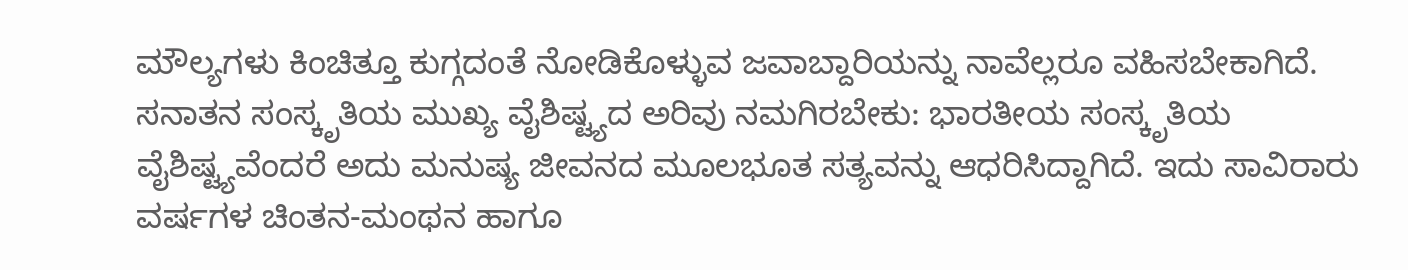ಮೌಲ್ಯಗಳು ಕಿಂಚಿತ್ತೂ ಕುಗ್ಗದಂತೆ ನೋಡಿಕೊಳ್ಳುವ ಜವಾಬ್ದಾರಿಯನ್ನು ನಾವೆಲ್ಲರೂ ವಹಿಸಬೇಕಾಗಿದೆ.
ಸನಾತನ ಸಂಸ್ಕೃತಿಯ ಮುಖ್ಯ ವೈಶಿಷ್ಟ್ಯದ ಅರಿವು ನಮಗಿರಬೇಕು: ಭಾರತೀಯ ಸಂಸ್ಕೃತಿಯ ವೈಶಿಷ್ಟ್ಯವೆಂದರೆ ಅದು ಮನುಷ್ಯ ಜೀವನದ ಮೂಲಭೂತ ಸತ್ಯವನ್ನು ಆಧರಿಸಿದ್ದಾಗಿದೆ. ಇದು ಸಾವಿರಾರು ವರ್ಷಗಳ ಚಿಂತನ-ಮಂಥನ ಹಾಗೂ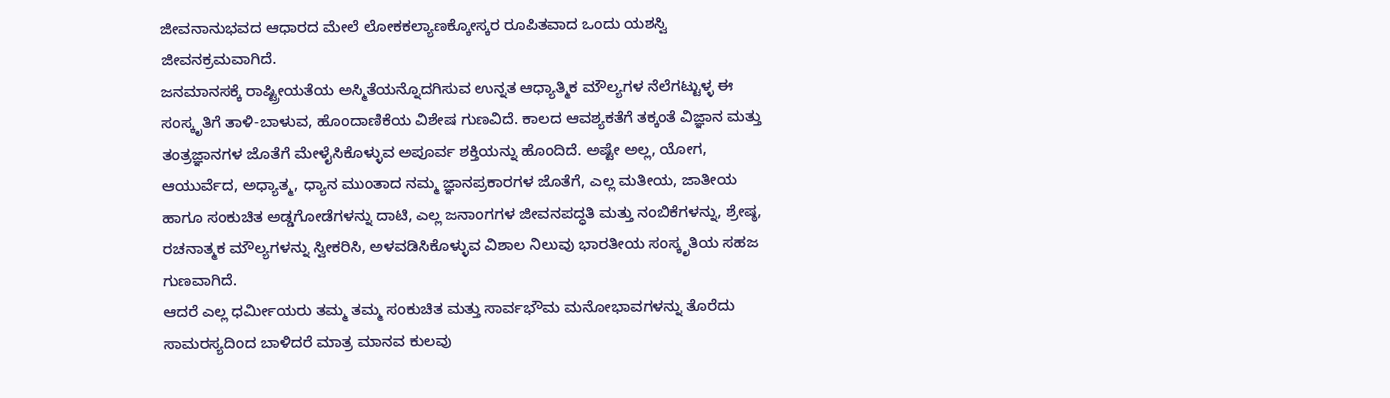ಜೀವನಾನುಭವದ ಆಧಾರದ ಮೇಲೆ ಲೋಕಕಲ್ಯಾಣಕ್ಕೋಸ್ಕರ ರೂಪಿತವಾದ ಒಂದು ಯಶಸ್ವಿ ಜೀವನಕ್ರಮವಾಗಿದೆ.
ಜನಮಾನಸಕ್ಕೆ ರಾಷ್ಟ್ರೀಯತೆಯ ಅಸ್ಮಿತೆಯನ್ನೊದಗಿಸುವ ಉನ್ನತ ಆಧ್ಯಾತ್ಮಿಕ ಮೌಲ್ಯಗಳ ನೆಲೆಗಟ್ಟುಳ್ಳ ಈ ಸಂಸ್ಕೃತಿಗೆ ತಾಳಿ-ಬಾಳುವ, ಹೊಂದಾಣಿಕೆಯ ವಿಶೇಷ ಗುಣವಿದೆ. ಕಾಲದ ಆವಶ್ಯಕತೆಗೆ ತಕ್ಕಂತೆ ವಿಜ್ಞಾನ ಮತ್ತು ತಂತ್ರಜ್ಞಾನಗಳ ಜೊತೆಗೆ ಮೇಳೈಸಿಕೊಳ್ಳುವ ಅಪೂರ್ವ ಶಕ್ತಿಯನ್ನು ಹೊಂದಿದೆ. ಅಷ್ಟೇ ಅಲ್ಲ, ಯೋಗ, ಆಯುರ್ವೆದ, ಅಧ್ಯಾತ್ಮ, ಧ್ಯಾನ ಮುಂತಾದ ನಮ್ಮ ಜ್ಞಾನಪ್ರಕಾರಗಳ ಜೊತೆಗೆ, ಎಲ್ಲ ಮತೀಯ, ಜಾತೀಯ ಹಾಗೂ ಸಂಕುಚಿತ ಅಡ್ಡಗೋಡೆಗಳನ್ನು ದಾಟಿ, ಎಲ್ಲ ಜನಾಂಗಗಳ ಜೀವನಪದ್ಧತಿ ಮತ್ತು ನಂಬಿಕೆಗಳನ್ನು, ಶ್ರೇಷ್ಠ, ರಚನಾತ್ಮಕ ಮೌಲ್ಯಗಳನ್ನು ಸ್ವೀಕರಿಸಿ, ಅಳವಡಿಸಿಕೊಳ್ಳುವ ವಿಶಾಲ ನಿಲುವು ಭಾರತೀಯ ಸಂಸ್ಕೃತಿಯ ಸಹಜ ಗುಣವಾಗಿದೆ.
ಆದರೆ ಎಲ್ಲ ಧರ್ಮೀಯರು ತಮ್ಮ ತಮ್ಮ ಸಂಕುಚಿತ ಮತ್ತು ಸಾರ್ವಭೌಮ ಮನೋಭಾವಗಳನ್ನು ತೊರೆದು ಸಾಮರಸ್ಯದಿಂದ ಬಾಳಿದರೆ ಮಾತ್ರ ಮಾನವ ಕುಲವು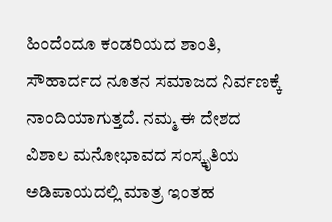ಹಿಂದೆಂದೂ ಕಂಡರಿಯದ ಶಾಂತಿ, ಸೌಹಾರ್ದದ ನೂತನ ಸಮಾಜದ ನಿರ್ವಣಕ್ಕೆ ನಾಂದಿಯಾಗುತ್ತದೆ. ನಮ್ಮ ಈ ದೇಶದ ವಿಶಾಲ ಮನೋಭಾವದ ಸಂಸ್ಕೃತಿಯ ಅಡಿಪಾಯದಲ್ಲಿ ಮಾತ್ರ ಇಂತಹ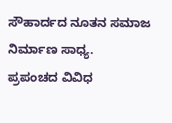ಸೌಹಾರ್ದದ ನೂತನ ಸಮಾಜ ನಿರ್ಮಾಣ ಸಾಧ್ಯ.
ಪ್ರಪಂಚದ ವಿವಿಧ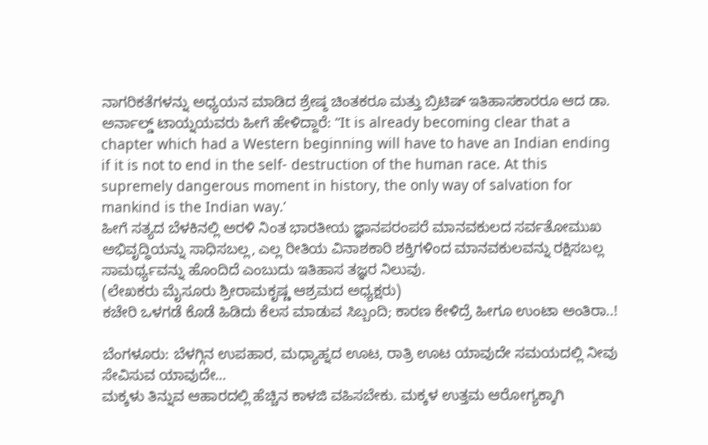ನಾಗರಿಕತೆಗಳನ್ನು ಅಧ್ಯಯನ ಮಾಡಿದ ಶ್ರೇಷ್ಠ ಚಿಂತಕರೂ ಮತ್ತು ಬ್ರಿಟಿಷ್ ಇತಿಹಾಸಕಾರರೂ ಆದ ಡಾ. ಅರ್ನಾಲ್ಡ್ ಟಾಯ್ನಯವರು ಹೀಗೆ ಹೇಳಿದ್ದಾರೆ: “It is already becoming clear that a chapter which had a Western beginning will have to have an Indian ending if it is not to end in the self- destruction of the human race. At this supremely dangerous moment in history, the only way of salvation for mankind is the Indian way.’
ಹೀಗೆ ಸತ್ಯದ ಬೆಳಕಿನಲ್ಲಿ ಅರಳಿ ನಿಂತ ಭಾರತೀಯ ಜ್ಞಾನಪರಂಪರೆ ಮಾನವಕುಲದ ಸರ್ವತೋಮುಖ ಅಭಿವೃದ್ಧಿಯನ್ನು ಸಾಧಿಸಬಲ್ಲ, ಎಲ್ಲ ರೀತಿಯ ವಿನಾಶಕಾರಿ ಶಕ್ತಿಗಳಿಂದ ಮಾನವಕುಲವನ್ನು ರಕ್ಷಿಸಬಲ್ಲ ಸಾಮರ್ಥ್ಯವನ್ನು ಹೊಂದಿದೆ ಎಂಬುದು ಇತಿಹಾಸ ತಜ್ಞರ ನಿಲುವು.
(ಲೇಖಕರು ಮೈಸೂರು ಶ್ರೀರಾಮಕೃಷ್ಣ ಆಶ್ರಮದ ಅಧ್ಯಕ್ಷರು)
ಕಚೇರಿ ಒಳಗಡೆ ಕೊಡೆ ಹಿಡಿದು ಕೆಲಸ ಮಾಡುವ ಸಿಬ್ಬಂದಿ; ಕಾರಣ ಕೇಳಿದ್ರೆ ಹೀಗೂ ಉಂಟಾ ಅಂತಿರಾ..!

ಬೆಂಗಳೂರು: ಬೆಳಗ್ಗಿನ ಉಪಹಾರ, ಮಧ್ಯಾಹ್ನದ ಊಟ, ರಾತ್ರಿ ಊಟ ಯಾವುದೇ ಸಮಯದಲ್ಲಿ ನೀವು ಸೇವಿಸುವ ಯಾವುದೇ…
ಮಕ್ಕಳು ತಿನ್ನುವ ಆಹಾರದಲ್ಲಿ ಹೆಚ್ಚಿನ ಕಾಳಜಿ ವಹಿಸಬೇಕು. ಮಕ್ಕಳ ಉತ್ತಮ ಆರೋಗ್ಯಕ್ಕಾಗಿ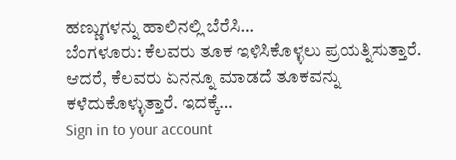ಹಣ್ಣುಗಳನ್ನು ಹಾಲಿನಲ್ಲಿ ಬೆರೆಸಿ…
ಬೆಂಗಳೂರು: ಕೆಲವರು ತೂಕ ಇಳಿಸಿಕೊಳ್ಳಲು ಪ್ರಯತ್ನಿಸುತ್ತಾರೆ. ಆದರೆ, ಕೆಲವರು ಏನನ್ನೂ ಮಾಡದೆ ತೂಕವನ್ನು ಕಳೆದುಕೊಳ್ಳುತ್ತಾರೆ. ಇದಕ್ಕೆ…
Sign in to your account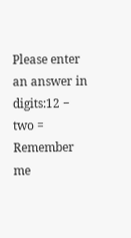Please enter an answer in digits:12 − two =
Remember me